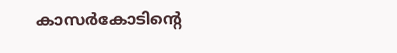കാസര്‍കോടിന്‍റെ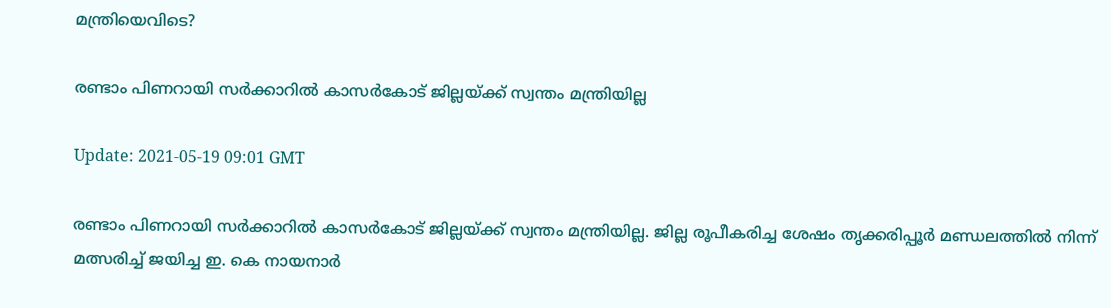മന്ത്രിയെവിടെ?

രണ്ടാം പിണറായി സർക്കാറില്‍ കാസര്‍കോട് ജില്ലയ്ക്ക് സ്വന്തം മന്ത്രിയില്ല

Update: 2021-05-19 09:01 GMT

രണ്ടാം പിണറായി സർക്കാറില്‍ കാസര്‍കോട് ജില്ലയ്ക്ക് സ്വന്തം മന്ത്രിയില്ല. ജില്ല രൂപീകരിച്ച ശേഷം തൃക്കരിപ്പൂര്‍ മണ്ഡലത്തില്‍ നിന്ന് മത്സരിച്ച് ജയിച്ച ഇ. കെ നായനാര്‍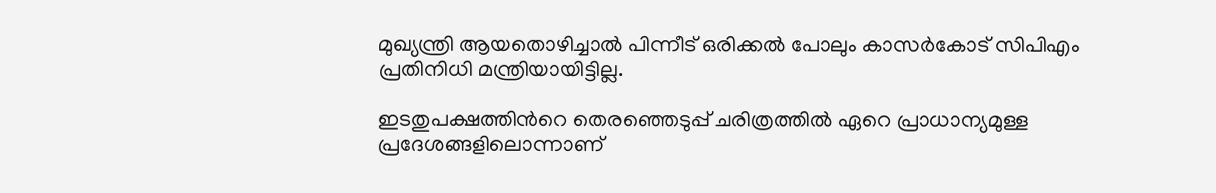മുഖ്യന്ത്രി ആയതൊഴിച്ചാല്‍ പിന്നീട് ഒരിക്കല്‍ പോലും കാസര്‍കോട് സിപിഎം പ്രതിനിധി മന്ത്രിയായിട്ടില്ല.

ഇടതുപക്ഷത്തിന്‍റെ തെരഞ്ഞെടുപ്പ് ചരിത്രത്തില്‍ ഏറെ പ്രാധാന്യമുള്ള പ്രദേശങ്ങളിലൊന്നാണ്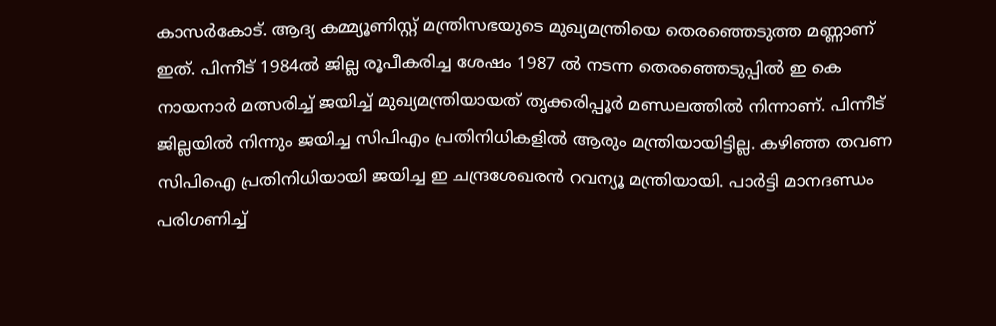കാസര്‍കോട്. ആദ്യ കമ്മ്യൂണിസ്റ്റ് മന്ത്രിസഭയുടെ മുഖ്യമന്ത്രിയെ തെരഞ്ഞെടുത്ത മണ്ണാണ് ഇത്. പിന്നീട് 1984ല്‍ ജില്ല രൂപീകരിച്ച ശേഷം 1987 ല്‍ നടന്ന തെരഞ്ഞെടുപ്പില്‍ ഇ കെ നായനാര്‍ മത്സരിച്ച് ജയിച്ച് മുഖ്യമന്ത്രിയായത് തൃക്കരിപ്പൂര്‍ മണ്ഡലത്തില്‍ നിന്നാണ്. പിന്നീട് ജില്ലയില്‍ നിന്നും ജയിച്ച സിപിഎം പ്രതിനിധികളില്‍ ആരും മന്ത്രിയായിട്ടില്ല. കഴിഞ്ഞ തവണ സിപിഐ പ്രതിനിധിയായി ജയിച്ച ഇ ചന്ദ്രശേഖരന്‍ റവന്യൂ മന്ത്രിയായി. പാര്‍ട്ടി മാനദണ്ഡം പരിഗണിച്ച്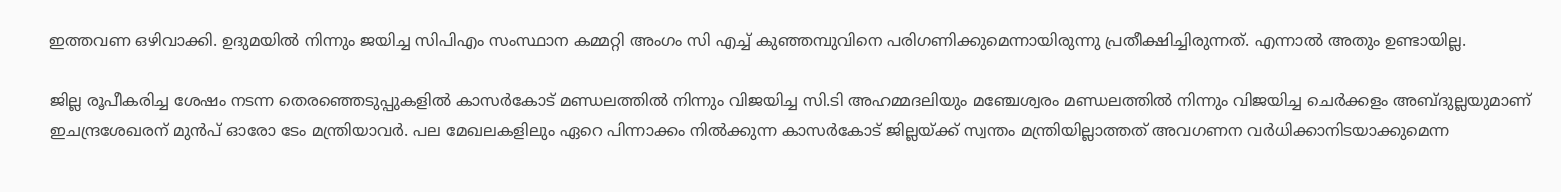ഇത്തവണ ഒഴിവാക്കി. ഉദുമയില്‍ നിന്നും ജയിച്ച സിപിഎം സംസ്ഥാന കമ്മറ്റി അംഗം സി എച്ച് കുഞ്ഞമ്പുവിനെ പരിഗണിക്കുമെന്നായിരുന്നു പ്രതീക്ഷിച്ചിരുന്നത്. എന്നാല്‍ അതും ഉണ്ടായില്ല.

ജില്ല രൂപീകരിച്ച ശേഷം നടന്ന തെരഞ്ഞെടുപ്പുകളില്‍ കാസര്‍കോട് മണ്ഡലത്തില്‍ നിന്നും വിജയിച്ച സി.ടി അഹമ്മദലിയും മഞ്ചേശ്വരം മണ്ഡലത്തില്‍ നിന്നും വിജയിച്ച ചെര്‍ക്കളം അബ്ദുല്ലയുമാണ് ഇചന്ദ്രശേഖരന് മുന്‍പ് ഓരോ ടേം മന്ത്രിയാവര്‍. പല മേഖലകളിലും ഏറെ പിന്നാക്കം നില്‍ക്കുന്ന കാസര്‍കോട് ജില്ലയ്ക്ക് സ്വന്തം മന്ത്രിയില്ലാത്തത് അവഗണന വര്‍ധിക്കാനിടയാക്കുമെന്ന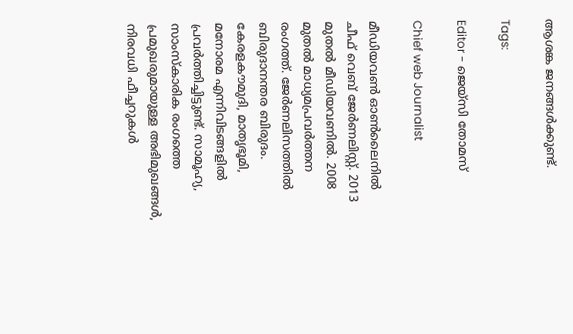ആശങ്ക ജനങ്ങള്‍ക്കുണ്ട്.

Tags:

Editor - ജെയ്സി തോമസ്

Chief web Journalist

മീഡിയവൺ ഓൺലൈനിൽ ചീഫ് വെബ് ജേർണലിസ്റ്റ്. 2013 മുതൽ മീഡിയവണിൽ. 2008 മുതൽ മാധ്യമപ്രവർത്തന രംഗത്ത്. ജേർണലിസത്തിൽ ബിരുദാനന്തര ബിരുദം. കേരളകൗമുദി, മാതൃഭൂമി, മനോരമ എന്നിവിടങ്ങളിൽ പ്രവർത്തിച്ചിട്ടുണ്ട്. സാമൂഹ്യ, സാംസ്‌കാരിക രംഗത്തെ പ്രമുഖരുമായുള്ള അഭിമുഖങ്ങൾ, നിരവധി ഫീച്ചറുകൾ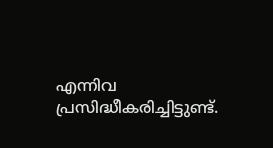എന്നിവ പ്രസിദ്ധീകരിച്ചിട്ടുണ്ട്.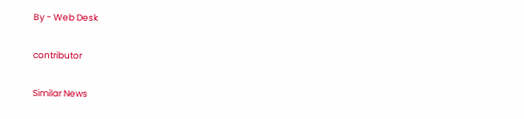By - Web Desk

contributor

Similar News